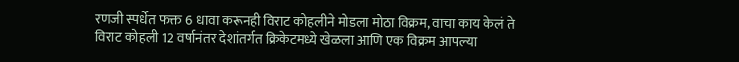रणजी स्पर्धेत फक्त 6 धावा करूनही विराट कोहलीने मोडला मोठा विक्रम, वाचा काय केलं ते
विराट कोहली 12 वर्षानंतर देशांतर्गत क्रिकेटमध्ये खेळला आणि एक विक्रम आपल्या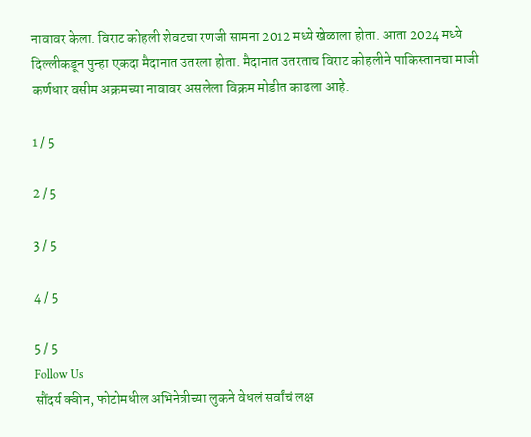नावावर केला. विराट कोहली शेवटचा रणजी सामना 2012 मध्ये खेळाला होता. आता 2024 मध्ये दिल्लीकडून पुन्हा एकदा मैदानात उतरला होता. मैदानात उतरताच विराट कोहलीने पाकिस्तानचा माजी कर्णधार वसीम अक्रमच्या नावावर असलेला विक्रम मोडीत काढला आहे.

1 / 5

2 / 5

3 / 5

4 / 5

5 / 5
Follow Us
सौंदर्य क्वीन, फोटोमधील अभिनेत्रीच्या लुकने वेधलं सर्वांचं लक्ष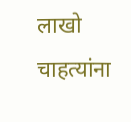लाखो चाहत्यांना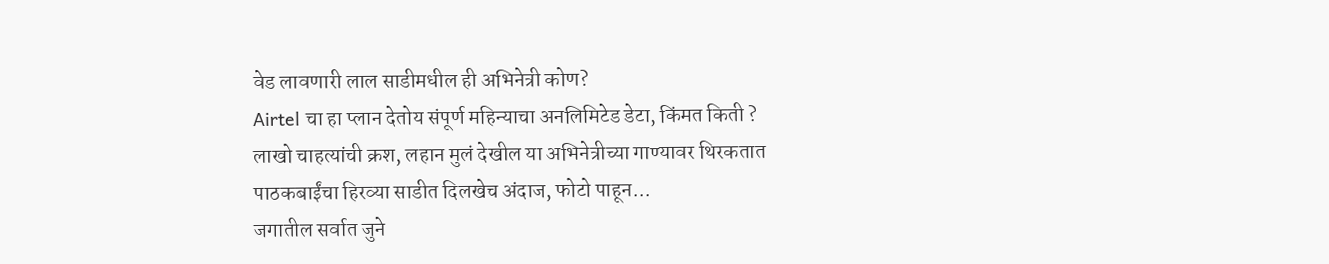वेड लावणारी लाल साडीमधील ही अभिनेत्री कोण?
Airtel चा हा प्लान देतोय संपूर्ण महिन्याचा अनलिमिटेड डेटा, किंमत किती ?
लाखो चाहत्यांची क्रश, लहान मुलं देखील या अभिनेत्रीच्या गाण्यावर थिरकतात
पाठकबाईंचा हिरव्या साडीत दिलखेच अंदाज, फोटो पाहून...
जगातील सर्वात जुने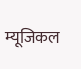म्यूजिकल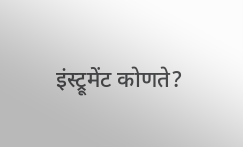इंस्ट्रूमेंट कोणते?